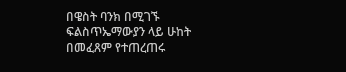በዌስት ባንክ በሚገኙ ፍልስጥኤማውያን ላይ ሁከት በመፈጸም የተጠረጠሩ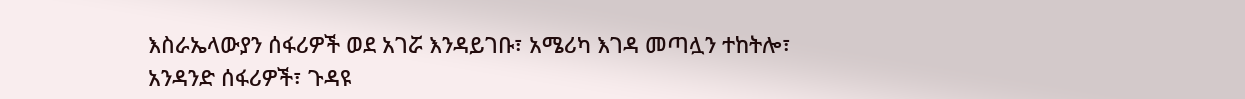እስራኤላውያን ሰፋሪዎች ወደ አገሯ እንዳይገቡ፣ አሜሪካ እገዳ መጣሏን ተከትሎ፣ አንዳንድ ሰፋሪዎች፣ ጉዳዩ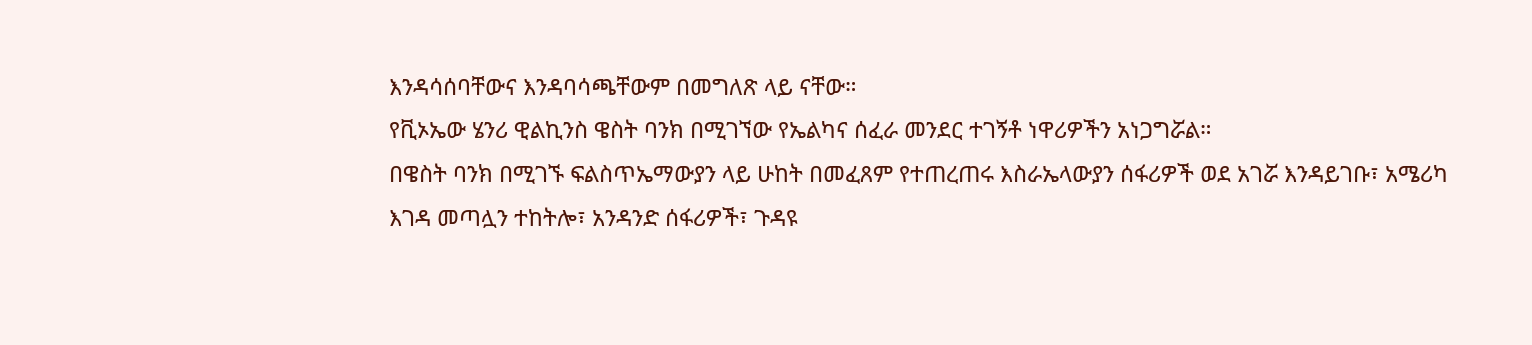እንዳሳሰባቸውና እንዳባሳጫቸውም በመግለጽ ላይ ናቸው።
የቪኦኤው ሄንሪ ዊልኪንስ ዌስት ባንክ በሚገኘው የኤልካና ሰፈራ መንደር ተገኝቶ ነዋሪዎችን አነጋግሯል።
በዌስት ባንክ በሚገኙ ፍልስጥኤማውያን ላይ ሁከት በመፈጸም የተጠረጠሩ እስራኤላውያን ሰፋሪዎች ወደ አገሯ እንዳይገቡ፣ አሜሪካ እገዳ መጣሏን ተከትሎ፣ አንዳንድ ሰፋሪዎች፣ ጉዳዩ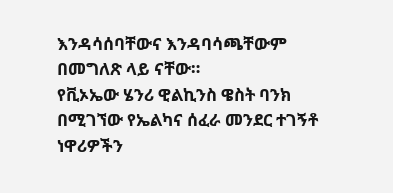እንዳሳሰባቸውና እንዳባሳጫቸውም በመግለጽ ላይ ናቸው።
የቪኦኤው ሄንሪ ዊልኪንስ ዌስት ባንክ በሚገኘው የኤልካና ሰፈራ መንደር ተገኝቶ ነዋሪዎችን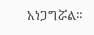አነጋግሯል።